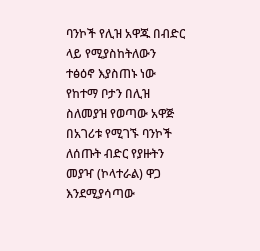ባንኮች የሊዝ አዋጁ በብድር ላይ የሚያስከትለውን ተፅዕኖ እያስጠኑ ነው
የከተማ ቦታን በሊዝ ስለመያዝ የወጣው አዋጅ በአገሪቱ የሚገኙ ባንኮች ለሰጡት ብድር የያዙትን መያዣ (ኮላተራል) ዋጋ እንደሚያሳጣው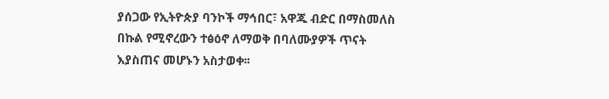ያሰጋው የኢትዮጵያ ባንኮች ማኅበር፣ አዋጁ ብድር በማስመለስ በኩል የሚኖረውን ተፅዕኖ ለማወቅ በባለሙያዎች ጥናት እያስጠና መሆኑን አስታወቀ፡፡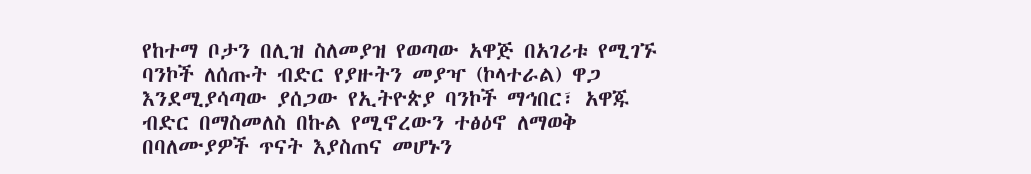የከተማ ቦታን በሊዝ ስለመያዝ የወጣው አዋጅ በአገሪቱ የሚገኙ ባንኮች ለሰጡት ብድር የያዙትን መያዣ (ኮላተራል) ዋጋ እንደሚያሳጣው ያሰጋው የኢትዮጵያ ባንኮች ማኅበር፣ አዋጁ ብድር በማስመለስ በኩል የሚኖረውን ተፅዕኖ ለማወቅ በባለሙያዎች ጥናት እያስጠና መሆኑን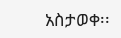አስታወቀ፡፡